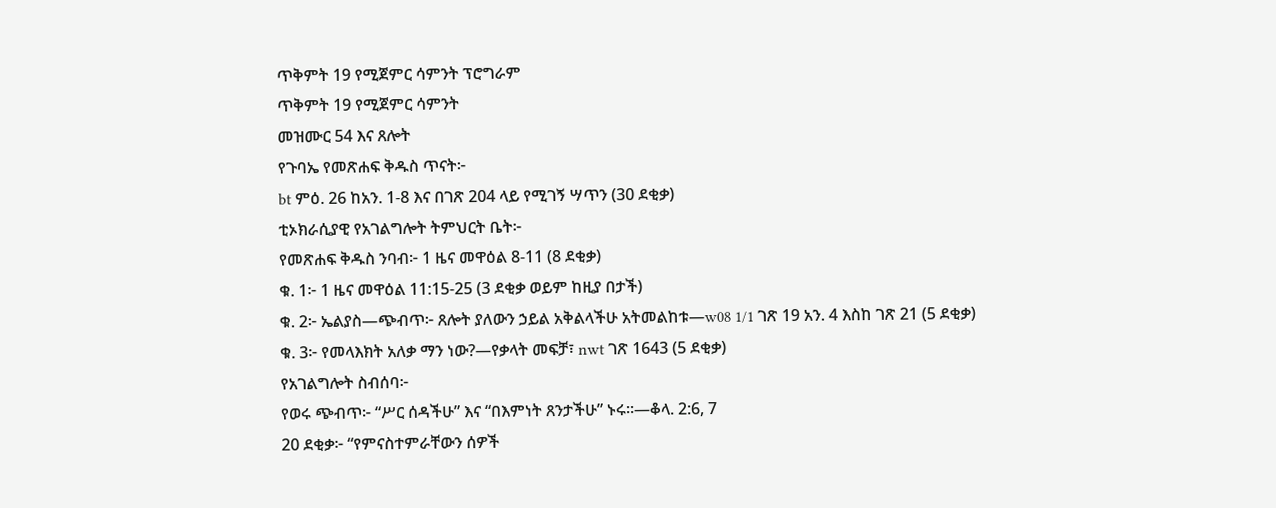ጥቅምት 19 የሚጀምር ሳምንት ፕሮግራም
ጥቅምት 19 የሚጀምር ሳምንት
መዝሙር 54 እና ጸሎት
የጉባኤ የመጽሐፍ ቅዱስ ጥናት፦
bt ምዕ. 26 ከአን. 1-8 እና በገጽ 204 ላይ የሚገኝ ሣጥን (30 ደቂቃ)
ቲኦክራሲያዊ የአገልግሎት ትምህርት ቤት፦
የመጽሐፍ ቅዱስ ንባብ፦ 1 ዜና መዋዕል 8-11 (8 ደቂቃ)
ቁ. 1፦ 1 ዜና መዋዕል 11:15-25 (3 ደቂቃ ወይም ከዚያ በታች)
ቁ. 2፦ ኤልያስ—ጭብጥ፦ ጸሎት ያለውን ኃይል አቅልላችሁ አትመልከቱ—w08 1/1 ገጽ 19 አን. 4 እስከ ገጽ 21 (5 ደቂቃ)
ቁ. 3፦ የመላእክት አለቃ ማን ነው?—የቃላት መፍቻ፣ nwt ገጽ 1643 (5 ደቂቃ)
የአገልግሎት ስብሰባ፦
የወሩ ጭብጥ፦ “ሥር ሰዳችሁ” እና “በእምነት ጸንታችሁ” ኑሩ።—ቆላ. 2:6, 7
20 ደቂቃ፦ “የምናስተምራቸውን ሰዎች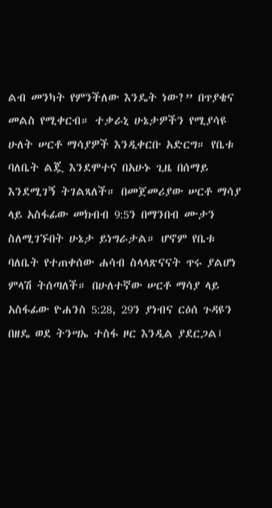ልብ መንካት የምንችለው እንዴት ነው?” በጥያቄና መልስ የሚቀርብ። ተቃራኒ ሁኔታዎችን የሚያሳዩ ሁለት ሠርቶ ማሳያዎች እንዲቀርቡ አድርግ። የቤቱ ባለቤት ልጇ እንደሞተና በአሁኑ ጊዜ በሰማይ እንደሚገኝ ትገልጻለች። በመጀመሪያው ሠርቶ ማሳያ ላይ አስፋፊው መክብብ 9:5ን በማንበብ ሙታን ስለሚገኙበት ሁኔታ ይነግራታል። ሆኖም የቤቱ ባለቤት የተጠቀሰው ሐሳብ ስላላጽናናት ጥሩ ያልሆነ ምላሽ ትሰጣለች። በሁለተኛው ሠርቶ ማሳያ ላይ አስፋፊው ዮሐንስ 5:28, 29ን ያነብና ርዕሰ ጉዳዩን በዘዴ ወደ ትንሣኤ ተስፋ ዞር እንዲል ያደርጋል፤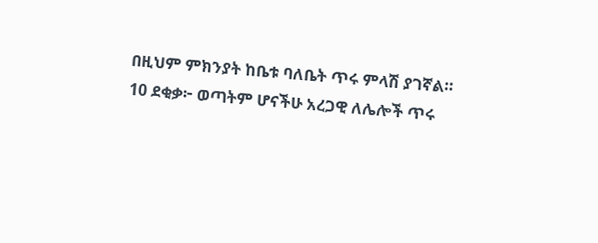በዚህም ምክንያት ከቤቱ ባለቤት ጥሩ ምላሽ ያገኛል።
10 ደቂቃ፦ ወጣትም ሆናችሁ አረጋዊ ለሌሎች ጥሩ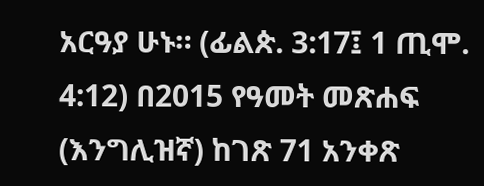አርዓያ ሁኑ። (ፊልጵ. 3:17፤ 1 ጢሞ. 4:12) በ2015 የዓመት መጽሐፍ (እንግሊዝኛ) ከገጽ 71 አንቀጽ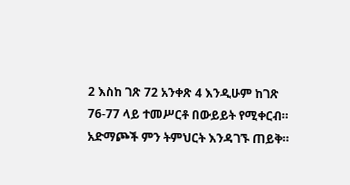2 እስከ ገጽ 72 አንቀጽ 4 እንዲሁም ከገጽ 76-77 ላይ ተመሥርቶ በውይይት የሚቀርብ። አድማጮች ምን ትምህርት እንዳገኙ ጠይቅ።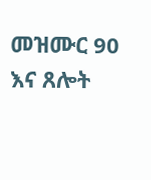መዝሙር 90 እና ጸሎት